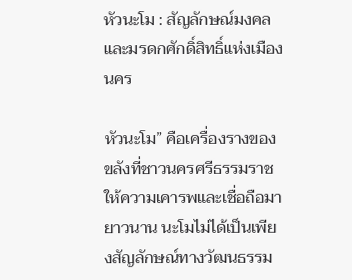หัวนะโม : สัญลักษณ์มงคลและมรดกศักดิ์สิทธิ์แห่งเมืองนคร

หัวนะโม” คือเครื่องรางของขลังที่ชาวนครศรีธรรมราชให้ความเคารพและเชื่อถือมายาวนาน นะโมไม่ได้เป็นเพียงสัญลักษณ์ทางวัฒนธรรม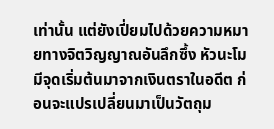เท่านั้น แต่ยังเปี่ยมไปด้วยความหมายทางจิตวิญญาณอันลึกซึ้ง หัวนะโมมีจุดเริ่มต้นมาจากเงินตราในอดีต ก่อนจะแปรเปลี่ยนมาเป็นวัตถุม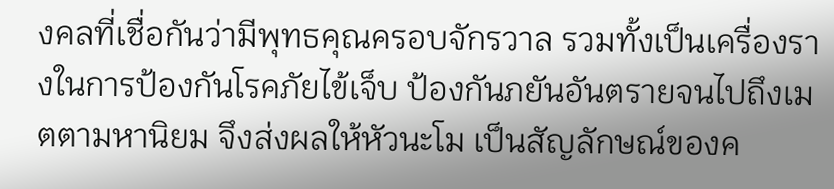งคลที่เชื่อกันว่ามีพุทธคุณครอบจักรวาล รวมทั้งเป็นเครื่องรางในการป้องกันโรคภัยไข้เจ็บ ป้องกันภยันอันตรายจนไปถึงเมตตามหานิยม จึงส่งผลให้หัวนะโม เป็นสัญลักษณ์ของค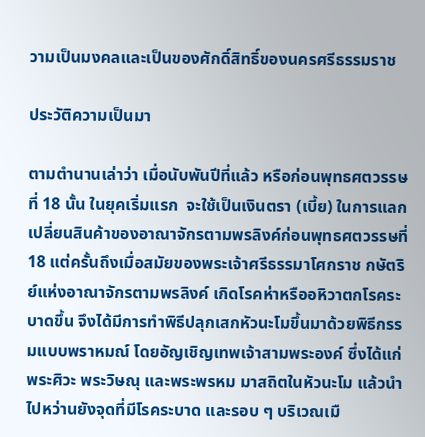วามเป็นมงคลและเป็นของศักดิ์สิทธิ์ของนครศรีธรรมราช

ประวัติความเป็นมา

ตามตำนานเล่าว่า เมื่อนับพันปีที่แล้ว หรือก่อนพุทธศตวรรษที่ 18 นั้น ในยุคเริ่มแรก  จะใช้เป็นเงินตรา (เบี้ย) ในการแลกเปลี่ยนสินค้าของอาณาจักรตามพรลิงค์ก่อนพุทธศตวรรษที่ 18 แต่ครั้นถึงเมื่อสมัยของพระเจ้าศรีธรรมาโศกราช กษัตริย์แห่งอาณาจักรตามพรลิงค์ เกิดโรคห่าหรืออหิวาตกโรคระบาดขึ้น จึงได้มีการทำพิธีปลุกเสกหัวนะโมขึ้นมาด้วยพิธีกรรมแบบพราหมณ์ โดยอัญเชิญเทพเจ้าสามพระองค์ ซึ่งได้แก่ พระศิวะ พระวิษณุ และพระพรหม มาสถิตในหัวนะโม แล้วนำไปหว่านยังจุดที่มีโรคระบาด และรอบ ๆ บริเวณเมื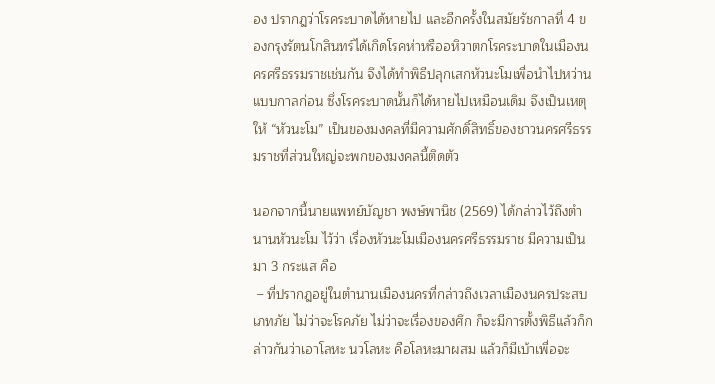อง ปรากฎว่าโรคระบาดได้หายไป และอีกครั้งในสมัยรัชกาลที่ 4 ของกรุงรัตนโกสินทร์ได้เกิดโรคห่าหรืออหิวาตกโรคระบาดในเมืองนครศรีธรรมราชเช่นกัน จึงได้ทำพิธีปลุกเสกหัวนะโมเพื่อนำไปหว่านแบบกาลก่อน ซึ่งโรคระบาดนั้นก็ได้หายไปเหมือนเดิม จึงเป็นเหตุให้ “หัวนะโม” เป็นของมงคลที่มีความศักดิ์สิทธิ์ของชาวนครศรีธรรมราชที่ส่วนใหญ่จะพกของมงคลนี้ติดตัว

นอกจากนี้นายแพทย์บัญชา พงษ์พานิช (2569) ได้กล่าวไว้ถึงตำนานหัวนะโม ไว้ว่า เรื่องหัวนะโมเมืองนครศรีธรรมราช มีความเป็นมา 3 กระแส คือ
 – ที่ปรากฎอยู่ในตำนานเมืองนครที่กล่าวถึงเวลาเมืองนครประสบเภทภัย ไม่ว่าจะโรคภัย ไม่ว่าจะเรื่องของศึก ก็จะมีการตั้งพิธีแล้วก็กล่าวกันว่าเอาโลหะ นวโลหะ คือโลหะมาผสม แล้วก็มีเบ้าเพื่อจะ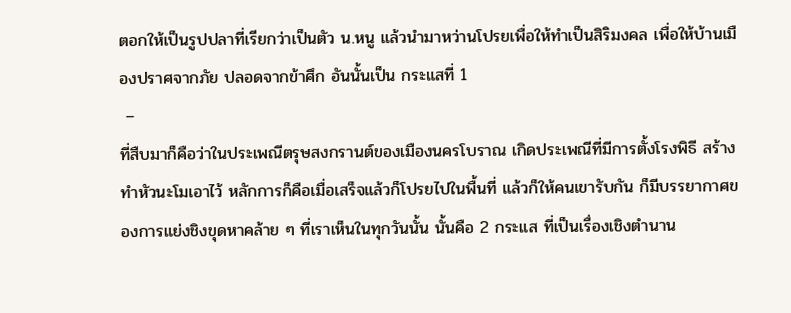ตอกให้เป็นรูปปลาที่เรียกว่าเป็นตัว น.หนู แล้วนำมาหว่านโปรยเพื่อให้ทำเป็นสิริมงคล เพื่อให้บ้านเมืองปราศจากภัย ปลอดจากข้าศึก อันนั้นเป็น กระแสที่ 1
 –
ที่สืบมาก็คือว่าในประเพณีตรุษสงกรานต์ของเมืองนครโบราณ เกิดประเพณีที่มีการตั้งโรงพิธี สร้างทำหัวนะโมเอาไว้ หลักการก็คือเมื่อเสร็จแล้วก็โปรยไปในพื้นที่ แล้วก็ให้คนเขารับกัน ก็มีบรรยากาศของการแย่งชิงขุดหาคล้าย ๆ ที่เราเห็นในทุกวันนั้น นั้นคือ 2 กระแส ที่เป็นเรื่องเชิงตำนาน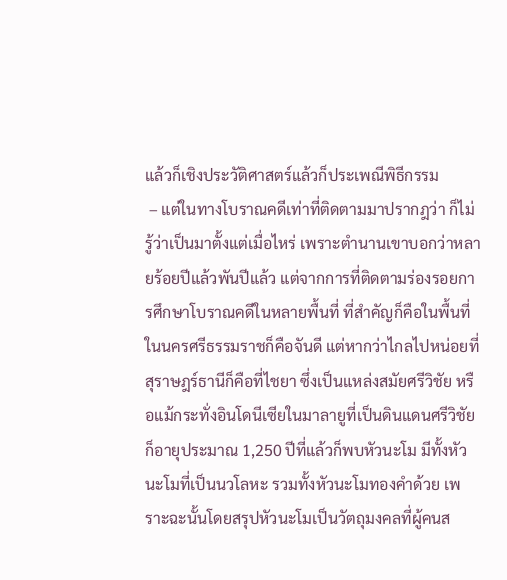แล้วก็เชิงประวัติศาสตร์แล้วก็ประเพณีพิธีกรรม
 – แต่ในทางโบราณคดีเท่าที่ติดตามมาปรากฎว่า ก็ไม่รู้ว่าเป็นมาตั้งแต่เมื่อไหร่ เพราะตำนานเขาบอกว่าหลายร้อยปีแล้วพันปีแล้ว แต่จากการที่ติดตามร่องรอยการศึกษาโบราณคดีในหลายพื้นที่ ที่สำคัญก็คือในพื้นที่ในนครศรีธรรมราชก็คือจันดี แต่หากว่าไกลไปหน่อยที่สุราษฎร์ธานีก็คือที่ไชยา ซึ่งเป็นแหล่งสมัยศรีวิชัย หรือแม้กระทั่งอินโดนีเซียในมาลายูที่เป็นดินแดนศรีวิชัยก็อายุประมาณ 1,250 ปีที่แล้วก็พบหัวนะโม มีทั้งหัวนะโมที่เป็นนวโลหะ รวมทั้งหัวนะโมทองคำด้วย เพราะฉะนั้นโดยสรุปหัวนะโมเป็นวัตถุมงคลที่ผู้คนส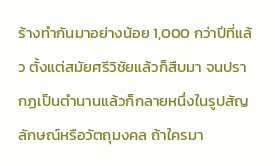ร้างทำกันมาอย่างน้อย 1,000 กว่าปีที่แล้ว ตั้งแต่สมัยศรีวิชัยแล้วก็สืบมา จนปรากฏเป็นตำนานแล้วก็กลายหนึ่งในรูปสัญลักษณ์หรือวัตถุมงคล ถ้าใครมา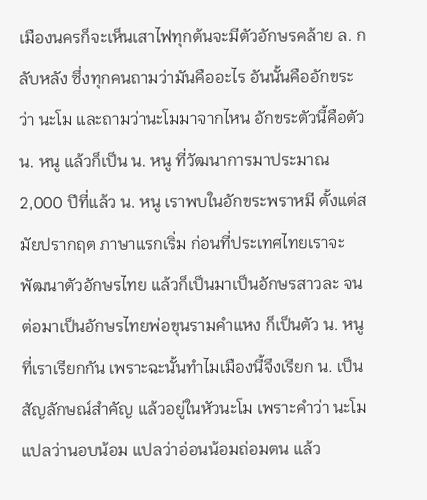เมืองนครก็จะเห็นเสาไฟทุกต้นจะมีตัวอักษรคล้าย ล. กลับหลัง ซึ่งทุกคนถามว่ามันคืออะไร อันนั้นคืออักขระว่า นะโม และถามว่านะโมมาจากไหน อักขระตัวนี้คือตัว น. หนู แล้วก็เป็น น. หนู ที่วัฒนาการมาประมาณ 2,000 ปีที่แล้ว น. หนู เราพบในอักขระพราหมี ตั้งแต่สมัยปรากฤต ภาษาแรกเริ่ม ก่อนที่ประเทศไทยเราจะพัฒนาตัวอักษรไทย แล้วก็เป็นมาเป็นอักษรสาวละ จนต่อมาเป็นอักษรไทยพ่อขุนรามคำแหง ก็เป็นตัว น. หนู ที่เราเรียกกัน เพราะฉะนั้นทำไมเมืองนี้จึงเรียก น. เป็นสัญลักษณ์สำคัญ แล้วอยู่ในหัวนะโม เพราะคำว่า นะโม แปลว่านอบน้อม แปลว่าอ่อนน้อมถ่อมตน แล้ว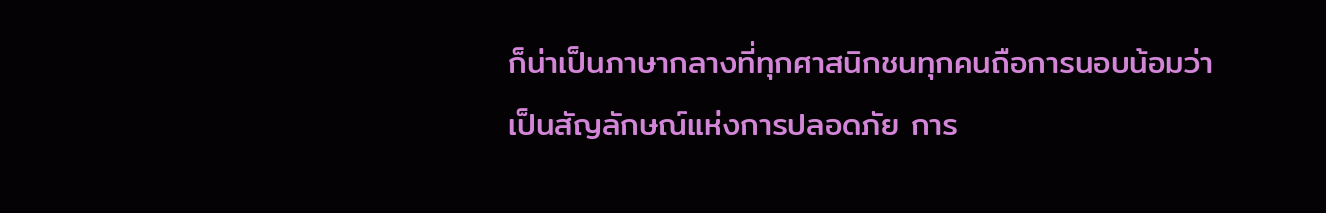ก็น่าเป็นภาษากลางที่ทุกศาสนิกชนทุกคนถือการนอบน้อมว่าเป็นสัญลักษณ์แห่งการปลอดภัย การ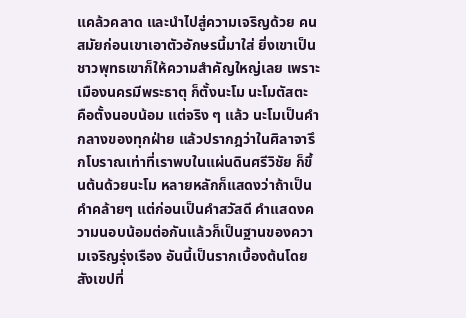แคล้วคลาด และนำไปสู่ความเจริญด้วย คนสมัยก่อนเขาเอาตัวอักษรนี้มาใส่ ยิ่งเขาเป็นชาวพุทธเขาก็ให้ความสำคัญใหญ่เลย เพราะเมืองนครมีพระธาตุ ก็ตั้งนะโม นะโมตัสตะ คือตั้งนอบน้อม แต่จริง ๆ แล้ว นะโมเป็นคำกลางของทุกฝ่าย แล้วปรากฎว่าในศิลาจารึกโบราณเท่าที่เราพบในแผ่นดินศรีวิชัย ก็ขึ้นต้นด้วยนะโม หลายหลักก็แสดงว่าถ้าเป็นคำคล้ายๆ แต่ก่อนเป็นคำสวัสดี คำแสดงความนอบน้อมต่อกันแล้วก็เป็นฐานของความเจริญรุ่งเรือง อันนี้เป็นรากเบื้องต้นโดยสังเขปที่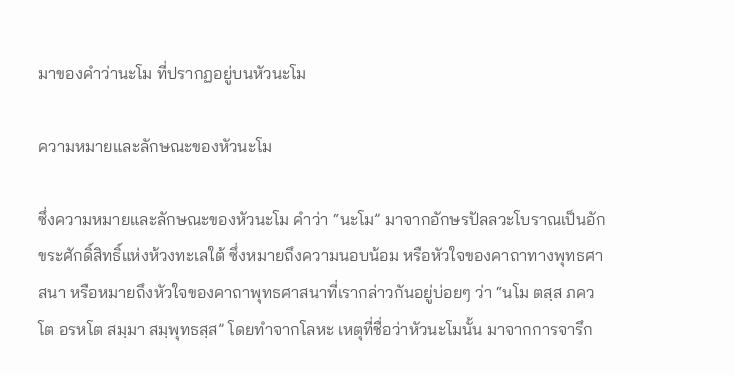มาของคำว่านะโม ที่ปรากฏอยู่บนหัวนะโม

ความหมายและลักษณะของหัวนะโม

ซึ่งความหมายและลักษณะของหัวนะโม คำว่า “นะโม” มาจากอักษรปัลลวะโบราณเป็นอักขระศักดิ์สิทธิ์แห่งห้วงทะเลใต้ ซึ่งหมายถึงความนอบน้อม หรือหัวใจของคาถาทางพุทธศาสนา หรือหมายถึงหัวใจของคาถาพุทธศาสนาที่เรากล่าวกันอยู่บ่อยๆ ว่า “นโม ตสฺส ภควโต อรหโต สมฺมา สมฺพุทธสฺส” โดยทำจากโลหะ เหตุที่ชื่อว่าหัวนะโมนั้น มาจากการจารึก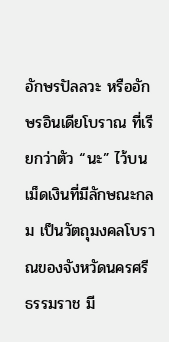อักษรปัลลวะ หรืออักษรอินเดียโบราณ ที่เรียกว่าตัว “นะ” ไว้บนเม็ดเงินที่มีลักษณะกลม เป็นวัตถุมงคลโบราณของจังหวัดนครศรีธรรมราช มี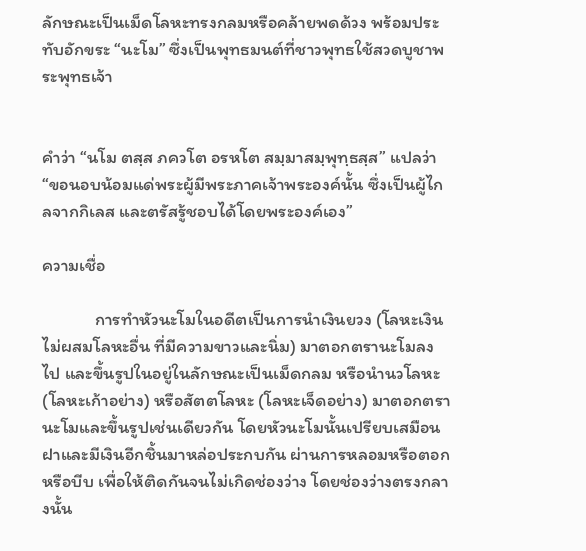ลักษณะเป็นเม็ดโลหะทรงกลมหรือคล้ายพดด้วง พร้อมประทับอักขระ “นะโม” ซึ่งเป็นพุทธมนต์ที่ชาวพุทธใช้สวดบูชาพระพุทธเจ้า


คำว่า “นโม ตสฺส ภควโต อรหโต สมฺมาสมฺพุทฺธสฺส” แปลว่า “ขอนอบน้อมแด่พระผู้มีพระภาคเจ้าพระองค์นั้น ซึ่งเป็นผู้ไกลจากกิเลส และตรัสรู้ชอบได้โดยพระองค์เอง”

ความเชื่อ

             การทำหัวนะโมในอดีตเป็นการนำเงินยวง (โลหะเงินไม่ผสมโลหะอื่น ที่มีความขาวและนิ่ม) มาตอกตรานะโมลงไป และขึ้นรูปในอยู่ในลักษณะเป็นเม็ดกลม หรือนำนวโลหะ (โลหะเก้าอย่าง) หรือสัตตโลหะ (โลหะเจ็ดอย่าง) มาตอกตรานะโมและขึ้นรูปเช่นเดียวกัน โดยหัวนะโมนั้นเปรียบเสมือนฝาและมีเงินอีกชิ้นมาหล่อประกบกัน ผ่านการหลอมหรือตอกหรือบีบ เพื่อให้ติดกันจนไม่เกิดช่องว่าง โดยช่องว่างตรงกลางนั้น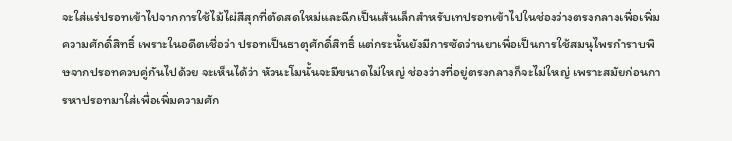จะใส่แร่ปรอทเข้าไปจากการใช้ไม้ไผ่สีสุกที่ตัดสดใหม่และฉีกเป็นเส้นเล็กสำหรับเทปรอทเข้าไปในช่องว่างตรงกลางเพื่อเพิ่มความศักดิ์สิทธิ์ เพราะในอดีตเชื่อว่า ปรอทเป็นธาตุศักดิ์สิทธิ์ แต่กระนั้นยังมีการซัดว่านยาเพื่อเป็นการใช้สมนุไพรกำราบพิษจากปรอทควบคู่กันไปด้วย จะเห็นได้ว่า หัวนะโมนั้นจะมีขนาดไม่ใหญ่ ช่องว่างที่อยู่ตรงกลางก็จะไม่ใหญ่ เพราะสมัยก่อนการหาปรอทมาใส่เพื่อเพิ่มความศัก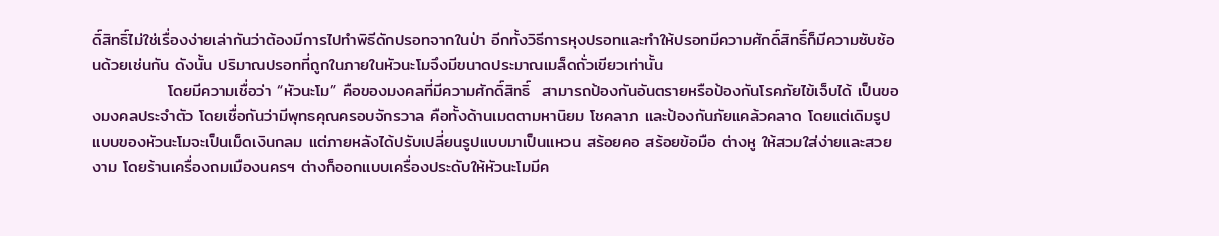ดิ์สิทธิ์ไม่ใช่เรื่องง่ายเล่ากันว่าต้องมีการไปทำพิธีดักปรอทจากในป่า อีกทั้งวิธีการหุงปรอทและทำให้ปรอทมีความศักดิ์สิทธิ์ก็มีความซับซ้อนด้วยเช่นกัน ดังนั้น ปริมาณปรอทที่ถูกในภายในหัวนะโมจึงมีขนาดประมาณเมล็ดถั่วเขียวเท่านั้น
             โดยมีความเชื่อว่า “หัวนะโม” คือของมงคลที่มีความศักดิ์สิทธิ์  สามารถป้องกันอันตรายหรือป้องกันโรคภัยไข้เจ็บได้ เป็นของมงคลประจำตัว โดยเชื่อกันว่ามีพุทธคุณครอบจักรวาล คือทั้งด้านเมตตามหานิยม โชคลาภ และป้องกันภัยแคล้วคลาด โดยแต่เดิมรูปแบบของหัวนะโมจะเป็นเม็ดเงินกลม แต่ภายหลังได้ปรับเปลี่ยนรูปแบบมาเป็นแหวน สร้อยคอ สร้อยข้อมือ ต่างหู ให้สวมใส่ง่ายและสวยงาม โดยร้านเครื่องถมเมืองนครฯ ต่างก็ออกแบบเครื่องประดับให้หัวนะโมมีค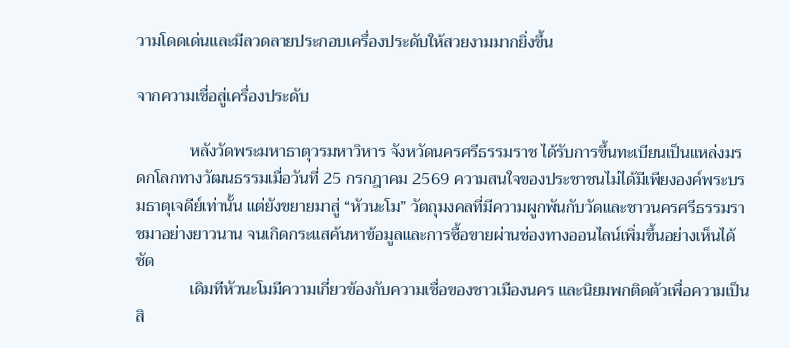วามโดดเด่นและมีลวดลายประกอบเครื่องประดับให้สวยงามมากยิ่งขึ้น

จากความเชื่อสู่เครื่องประดับ

             หลังวัดพระมหาธาตุวรมหาวิหาร จังหวัดนครศรีธรรมราช ได้รับการขึ้นทะเบียนเป็นแหล่งมรดกโลกทางวัฒนธรรมเมื่อวันที่ 25 กรกฎาคม 2569 ความสนใจของประชาชนไม่ได้มีเพียงองค์พระบรมธาตุเจดีย์เท่านั้น แต่ยังขยายมาสู่ “หัวนะโม” วัตถุมงคลที่มีความผูกพันกับวัดและชาวนครศรีธรรมราชมาอย่างยาวนาน จนเกิดกระแสค้นหาข้อมูลและการซื้อขายผ่านช่องทางออนไลน์เพิ่มขึ้นอย่างเห็นได้ชัด
             เดิมทีหัวนะโมมีความเกี่ยวข้องกับความเชื่อของชาวเมืองนคร และนิยมพกติดตัวเพื่อความเป็นสิ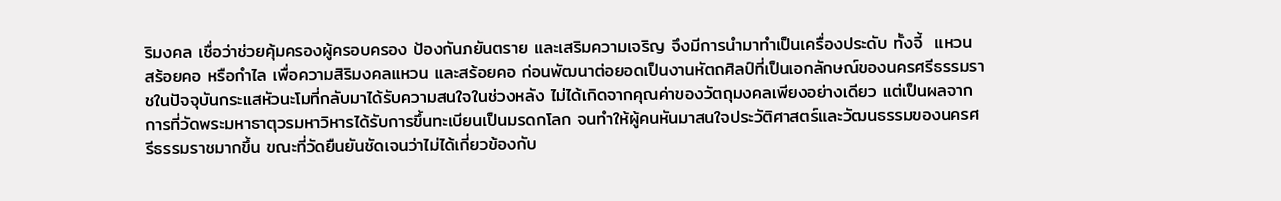ริมงคล เชื่อว่าช่วยคุ้มครองผู้ครอบครอง ป้องกันภยันตราย และเสริมความเจริญ จึงมีการนำมาทำเป็นเครื่องประดับ ทั้งจี้  แหวน สร้อยคอ หรือกำไล เพื่อความสิริมงคลแหวน และสร้อยคอ ก่อนพัฒนาต่อยอดเป็นงานหัตถศิลป์ที่เป็นเอกลักษณ์ของนครศรีธรรมราชในปัจจุบันกระแสหัวนะโมที่กลับมาได้รับความสนใจในช่วงหลัง ไม่ได้เกิดจากคุณค่าของวัตถุมงคลเพียงอย่างเดียว แต่เป็นผลจากการที่วัดพระมหาธาตุวรมหาวิหารได้รับการขึ้นทะเบียนเป็นมรดกโลก จนทำให้ผู้คนหันมาสนใจประวัติศาสตร์และวัฒนธรรมของนครศรีธรรมราชมากขึ้น ขณะที่วัดยืนยันชัดเจนว่าไม่ได้เกี่ยวข้องกับ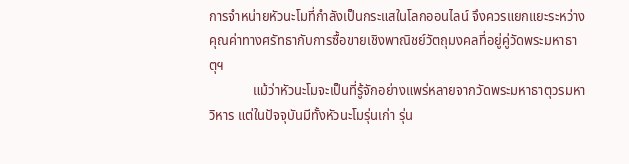การจำหน่ายหัวนะโมที่กำลังเป็นกระแสในโลกออนไลน์ จึงควรแยกแยะระหว่างคุณค่าทางศรัทธากับการซื้อขายเชิงพาณิชย์วัตถุมงคลที่อยู่คู่วัดพระมหาธาตุฯ
             แม้ว่าหัวนะโมจะเป็นที่รู้จักอย่างแพร่หลายจากวัดพระมหาธาตุวรมหาวิหาร แต่ในปัจจุบันมีทั้งหัวนะโมรุ่นเก่า รุ่น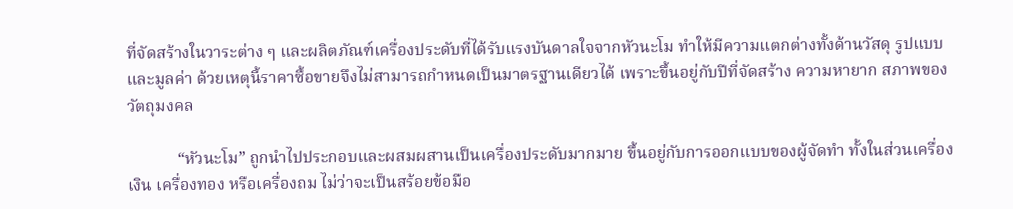ที่จัดสร้างในวาระต่าง ๆ และผลิตภัณฑ์เครื่องประดับที่ได้รับแรงบันดาลใจจากหัวนะโม ทำให้มีความแตกต่างทั้งด้านวัสดุ รูปแบบ และมูลค่า ด้วยเหตุนี้ราคาซื้อขายจึงไม่สามารถกำหนดเป็นมาตรฐานเดียวได้ เพราะขึ้นอยู่กับปีที่จัดสร้าง ความหายาก สภาพของวัตถุมงคล

            “หัวนะโม” ถูกนำไปประกอบและผสมผสานเป็นเครื่องประดับมากมาย ขึ้นอยู่กับการออกแบบของผู้จัดทำ ทั้งในส่วนเครื่องเงิน เครื่องทอง หรือเครื่องถม ไม่ว่าจะเป็นสร้อยข้อมือ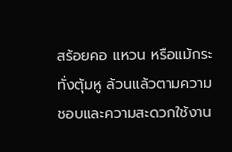สร้อยคอ แหวน หรือแม้กระทั่งตุ้มหู ล้วนแล้วตามความชอบและความสะดวกใช้งาน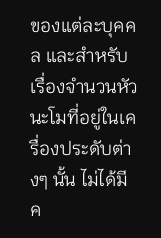ของแต่ละบุคคล และสำหรับเรื่องจำนวนหัวนะโมที่อยู่ในเครื่องประดับต่างๆ นั้น ไม่ได้มีค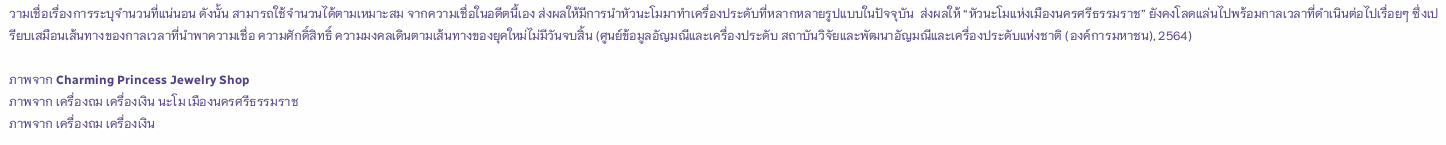วามเชื่อเรื่องการระบุจำนวนที่แน่นอน ดังนั้น สามารถใช้จำนวนได้ตามเหมาะสม จากความเชื่อในอดีตนี้เอง ส่งผลให้มีการนำหัวนะโมมาทำเครื่องประดับที่หลากหลายรูปแบบในปัจจุบัน  ส่งผลให้ “หัวนะโมแห่งเมืองนครศรีธรรมราช” ยังคงโลดแล่นไปพร้อมกาลเวลาที่ดำเนินต่อไปเรื่อยๆ ซึ่งเปรียบเสมือนเส้นทางของกาลเวลาที่นำพาความเชื่อ ความศักดิ์สิทธิ์ ความมงคลเดินตามเส้นทางของยุคใหม่ไม่มีวันจบสิ้น (ศูนย์ข้อมูลอัญมณีและเครื่องประดับ สถาบันวิจัยและพัฒนาอัญมณีและเครื่องประดับแห่งชาติ (องค์การมหาชน), 2564)

ภาพจาก Charming Princess Jewelry Shop
ภาพจาก เครื่องถม เครื่องเงิน นะโม เมืองนครศรีธรรมราช
ภาพจาก เครื่องถม เครื่องเงิน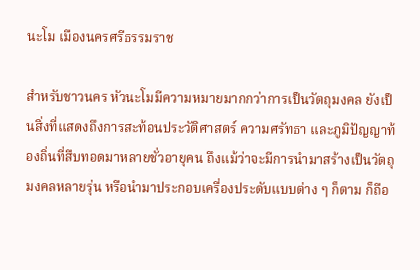นะโม เมืองนครศรีธรรมราช

สำหรับชาวนคร หัวนะโมมีความหมายมากกว่าการเป็นวัตถุมงคล ยังเป็นสิ่งที่แสดงถึงการสะท้อนประวัติศาสตร์ ความศรัทธา และภูมิปัญญาท้องถิ่นที่สืบทอดมาหลายชั่วอายุคน ถึงแม้ว่าจะมีการนำมาสร้างเป็นวัตถุมงคลหลายรุ่น หรือนำมาประกอบเครื่องประดับแบบต่าง ๆ ก็ตาม ก็ถือ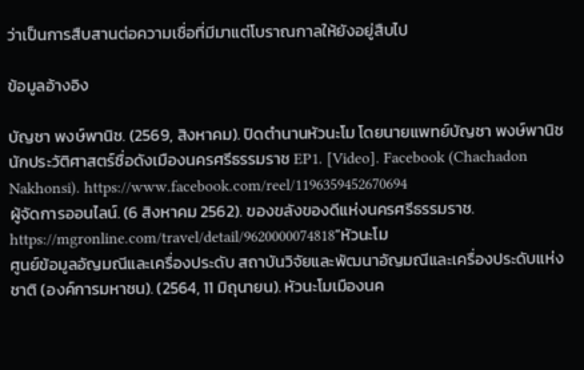ว่าเป็นการสืบสานต่อความเชื่อที่มีมาแต่โบราณกาลให้ยังอยู่สืบไป

ข้อมูลอ้างอิง

บัญชา พงษ์พานิช. (2569, สิงหาคม). ปิดตำนานหัวนะโม โดยนายแพทย์บัญชา พงษ์พานิช นักประวัติศาสตร์ชื่อดังเมืองนครศรีธรรมราช EP1. [Video]. Facebook (Chachadon Nakhonsi). https://www.facebook.com/reel/1196359452670694
ผู้จัดการออนไลน์. (6 สิงหาคม 2562). ของขลังของดีแห่งนครศรีธรรมราช. https://mgronline.com/travel/detail/9620000074818“หัวนะโม
ศูนย์ข้อมูลอัญมณีและเครื่องประดับ สถาบันวิจัยและพัฒนาอัญมณีและเครื่องประดับแห่งชาติ (องค์การมหาชน). (2564, 11 มิถุนายน). หัวนะโมเมืองนค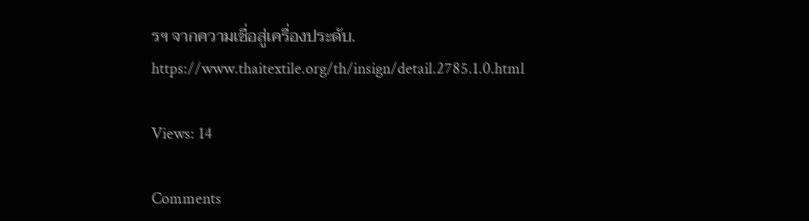รฯ จากความเชื่อสู่เครื่องประดับ. https://www.thaitextile.org/th/insign/detail.2785.1.0.html

Views: 14

Comments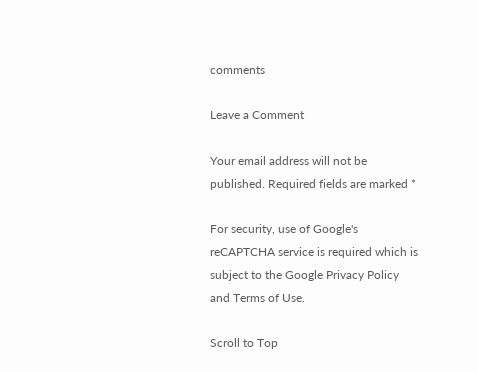comments

Leave a Comment

Your email address will not be published. Required fields are marked *

For security, use of Google's reCAPTCHA service is required which is subject to the Google Privacy Policy and Terms of Use.

Scroll to Top